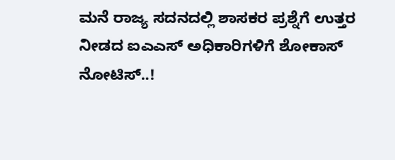ಮನೆ ರಾಜ್ಯ ಸದನದಲ್ಲಿ ಶಾಸಕರ ಪ್ರಶ್ನೆಗೆ ಉತ್ತರ ನೀಡದ ಐಎಎಸ್ ಅಧಿಕಾರಿಗಳಿಗೆ ಶೋಕಾಸ್ ನೋಟಿಸ್..!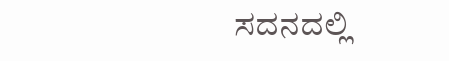ಸದನದಲ್ಲಿ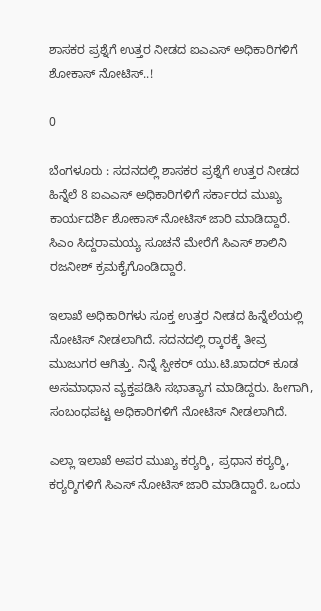ಶಾಸಕರ ಪ್ರಶ್ನೆಗೆ ಉತ್ತರ ನೀಡದ ಐಎಎಸ್ ಅಧಿಕಾರಿಗಳಿಗೆ ಶೋಕಾಸ್ ನೋಟಿಸ್..!

0

ಬೆಂಗಳೂರು : ಸದನದಲ್ಲಿ ಶಾಸಕರ ಪ್ರಶ್ನೆಗೆ ಉತ್ತರ ನೀಡದ ಹಿನ್ನೆಲೆ 8 ಐಎಎಸ್ ಅಧಿಕಾರಿಗಳಿಗೆ ಸರ್ಕಾರದ ಮುಖ್ಯ ಕಾರ್ಯದರ್ಶಿ ಶೋಕಾಸ್ ನೋಟಿಸ್ ಜಾರಿ ಮಾಡಿದ್ದಾರೆ. ಸಿಎಂ ಸಿದ್ದರಾಮಯ್ಯ ಸೂಚನೆ ಮೇರೆಗೆ ಸಿಎಸ್ ಶಾಲಿನಿ ರಜನೀಶ್ ಕ್ರಮಕೈಗೊಂಡಿದ್ದಾರೆ.

ಇಲಾಖೆ ಅಧಿಕಾರಿಗಳು ಸೂಕ್ತ ಉತ್ತರ ನೀಡದ ಹಿನ್ನೆಲೆಯಲ್ಲಿ ನೋಟಿಸ್ ನೀಡಲಾಗಿದೆ. ಸದನದಲ್ಲಿ ರ‍್ಕಾರಕ್ಕೆ ತೀವ್ರ ಮುಜುಗರ ಆಗಿತ್ತು. ನಿನ್ನೆ ಸ್ಪೀಕರ್ ಯು.ಟಿ.ಖಾದರ್ ಕೂಡ ಅಸಮಾಧಾನ ವ್ಯಕ್ತಪಡಿಸಿ ಸಭಾತ್ಯಾಗ ಮಾಡಿದ್ದರು. ಹೀಗಾಗಿ, ಸಂಬಂಧಪಟ್ಟ ಅಧಿಕಾರಿಗಳಿಗೆ ನೋಟಿಸ್ ನೀಡಲಾಗಿದೆ.

ಎಲ್ಲಾ ಇಲಾಖೆ ಅಪರ ಮುಖ್ಯ ಕರ‍್ಯರ‍್ಶಿ, ಪ್ರಧಾನ ಕರ‍್ಯರ‍್ಶಿ, ಕರ‍್ಯರ‍್ಶಿಗಳಿಗೆ ಸಿಎಸ್ ನೋಟಿಸ್ ಜಾರಿ ಮಾಡಿದ್ದಾರೆ. ಒಂದು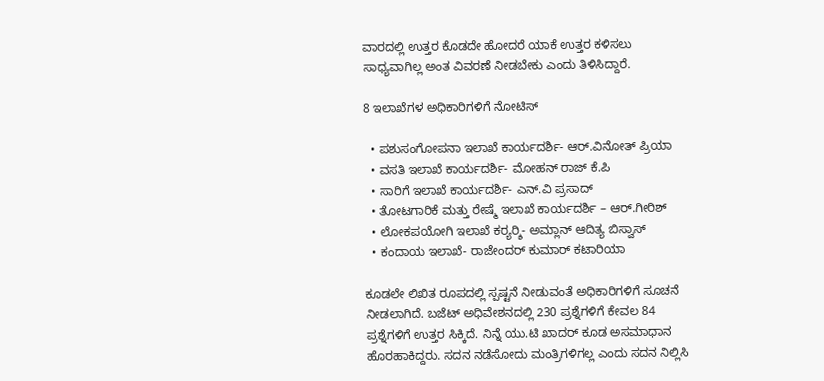ವಾರದಲ್ಲಿ ಉತ್ತರ ಕೊಡದೇ ಹೋದರೆ ಯಾಕೆ ಉತ್ತರ ಕಳಿಸಲು ಸಾಧ್ಯವಾಗಿಲ್ಲ ಅಂತ ವಿವರಣೆ ನೀಡಬೇಕು ಎಂದು ತಿಳಿಸಿದ್ದಾರೆ.

8 ಇಲಾಖೆಗಳ ಅಧಿಕಾರಿಗಳಿಗೆ ನೋಟಿಸ್

  • ಪಶುಸಂಗೋಪನಾ ಇಲಾಖೆ ಕಾರ್ಯದರ್ಶಿ- ಆರ್.ವಿನೋತ್ ಪ್ರಿಯಾ
  • ವಸತಿ ಇಲಾಖೆ ಕಾರ್ಯದರ್ಶಿ- ಮೋಹನ್ ರಾಜ್ ಕೆ.ಪಿ
  • ಸಾರಿಗೆ ಇಲಾಖೆ ಕಾರ್ಯದರ್ಶಿ- ಎನ್.ವಿ ಪ್ರಸಾದ್
  • ತೋಟಗಾರಿಕೆ ಮತ್ತು ರೇಷ್ಮೆ ಇಲಾಖೆ ಕಾರ್ಯದರ್ಶಿ – ಆರ್.ಗೀರಿಶ್
  • ಲೋಕಪಯೋಗಿ ಇಲಾಖೆ ಕರ‍್ಯರ‍್ಶಿ- ಅಮ್ಲಾನ್ ಆದಿತ್ಯ ಬಿಸ್ವಾಸ್
  • ಕಂದಾಯ ಇಲಾಖೆ- ರಾಜೇಂದರ್ ಕುಮಾರ್ ಕಟಾರಿಯಾ

ಕೂಡಲೇ ಲಿಖಿತ ರೂಪದಲ್ಲಿ ಸ್ಪಷ್ಟನೆ ನೀಡುವಂತೆ ಅಧಿಕಾರಿಗಳಿಗೆ ಸೂಚನೆ ನೀಡಲಾಗಿದೆ. ಬಜೆಟ್ ಅಧಿವೇಶನದಲ್ಲಿ 230 ಪ್ರಶ್ನೆಗಳಿಗೆ ಕೇವಲ 84 ಪ್ರಶ್ನೆಗಳಿಗೆ ಉತ್ತರ ಸಿಕ್ಕಿದೆ. ನಿನ್ನೆ ಯು.ಟಿ ಖಾದರ್ ಕೂಡ ಅಸಮಾಧಾನ ಹೊರಹಾಕಿದ್ದರು. ಸದನ ನಡೆಸೋದು ಮಂತ್ರಿಗಳಿಗಲ್ಲ ಎಂದು ಸದನ ನಿಲ್ಲಿಸಿ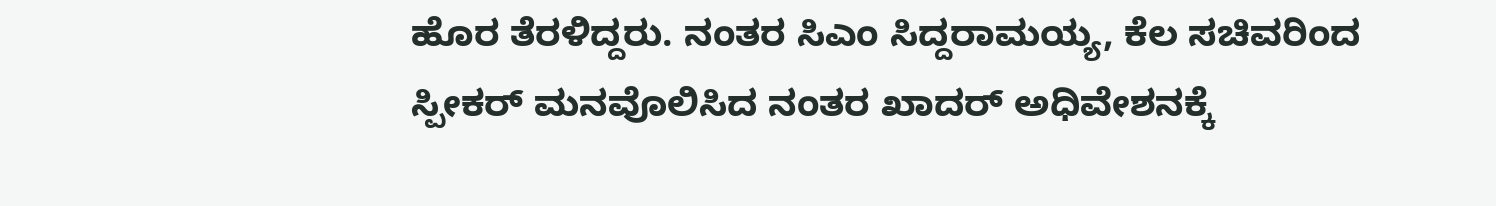ಹೊರ ತೆರಳಿದ್ದರು. ನಂತರ ಸಿಎಂ ಸಿದ್ದರಾಮಯ್ಯ, ಕೆಲ ಸಚಿವರಿಂದ ಸ್ಪೀಕರ್ ಮನವೊಲಿಸಿದ ನಂತರ ಖಾದರ್ ಅಧಿವೇಶನಕ್ಕೆ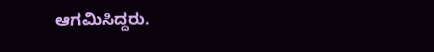ಆಗಮಿಸಿದ್ದರು.